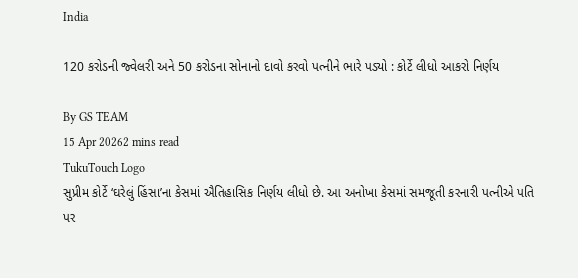India

120 કરોડની જ્વેલરી અને 50 કરોડના સોનાનો દાવો કરવો પત્નીને ભારે પડ્યો : કોર્ટે લીધો આકરો નિર્ણય

By GS TEAM
15 Apr 20262 mins read
TukuTouch Logo
સુપ્રીમ કોર્ટે ‘ઘરેલું હિંસા’ના કેસમાં ઐતિહાસિક નિર્ણય લીધો છે. આ અનોખા કેસમાં સમજૂતી કરનારી પત્નીએ પતિ પર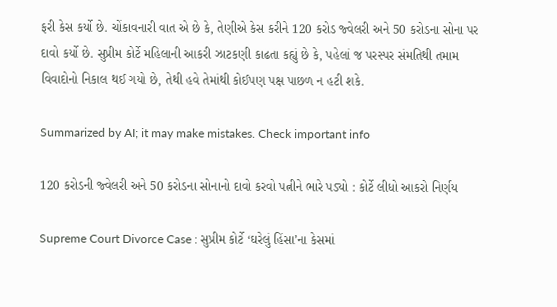ફરી કેસ કર્યો છે. ચોંકાવનારી વાત એ છે કે, તેણીએ કેસ કરીને 120 કરોડ જ્વેલરી અને 50 કરોડના સોના પર દાવો કર્યો છે. સુપ્રીમ કોર્ટે મહિલાની આકરી ઝાટકણી કાઢતા કહ્યું છે કે, પહેલાં જ પરસ્પર સંમતિથી તમામ વિવાદોનો નિકાલ થઈ ગયો છે, તેથી હવે તેમાંથી કોઈપણ પક્ષ પાછળ ન હટી શકે.

Summarized by AI; it may make mistakes. Check important info

120 કરોડની જ્વેલરી અને 50 કરોડના સોનાનો દાવો કરવો પત્નીને ભારે પડ્યો : કોર્ટે લીધો આકરો નિર્ણય

Supreme Court Divorce Case : સુપ્રીમ કોર્ટે ‘ઘરેલું હિંસા’ના કેસમાં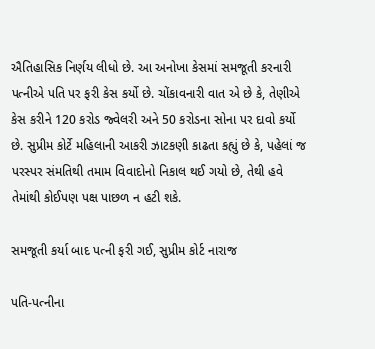ઐતિહાસિક નિર્ણય લીધો છે. આ અનોખા કેસમાં સમજૂતી કરનારી પત્નીએ પતિ પર ફરી કેસ કર્યો છે. ચોંકાવનારી વાત એ છે કે, તેણીએ કેસ કરીને 120 કરોડ જ્વેલરી અને 50 કરોડના સોના પર દાવો કર્યો છે. સુપ્રીમ કોર્ટે મહિલાની આકરી ઝાટકણી કાઢતા કહ્યું છે કે, પહેલાં જ પરસ્પર સંમતિથી તમામ વિવાદોનો નિકાલ થઈ ગયો છે, તેથી હવે તેમાંથી કોઈપણ પક્ષ પાછળ ન હટી શકે.

સમજૂતી કર્યા બાદ પત્ની ફરી ગઈ, સુપ્રીમ કોર્ટ નારાજ

પતિ-પત્નીના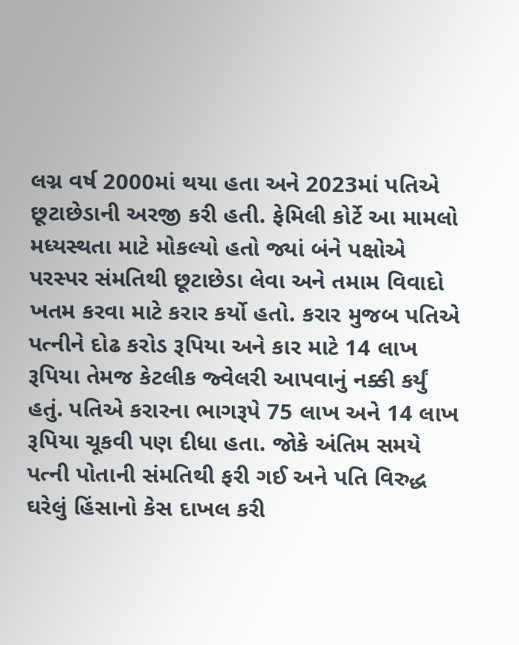લગ્ન વર્ષ 2000માં થયા હતા અને 2023માં પતિએ છૂટાછેડાની અરજી કરી હતી. ફેમિલી કોર્ટે આ મામલો મધ્યસ્થતા માટે મોકલ્યો હતો જ્યાં બંને પક્ષોએ પરસ્પર સંમતિથી છૂટાછેડા લેવા અને તમામ વિવાદો ખતમ કરવા માટે કરાર કર્યો હતો. કરાર મુજબ પતિએ પત્નીને દોઢ કરોડ રૂપિયા અને કાર માટે 14 લાખ રૂપિયા તેમજ કેટલીક જ્વેલરી આપવાનું નક્કી કર્યું હતું. પતિએ કરારના ભાગરૂપે 75 લાખ અને 14 લાખ રૂપિયા ચૂકવી પણ દીધા હતા. જોકે અંતિમ સમયે પત્ની પોતાની સંમતિથી ફરી ગઈ અને પતિ વિરુદ્ધ ઘરેલું હિંસાનો કેસ દાખલ કરી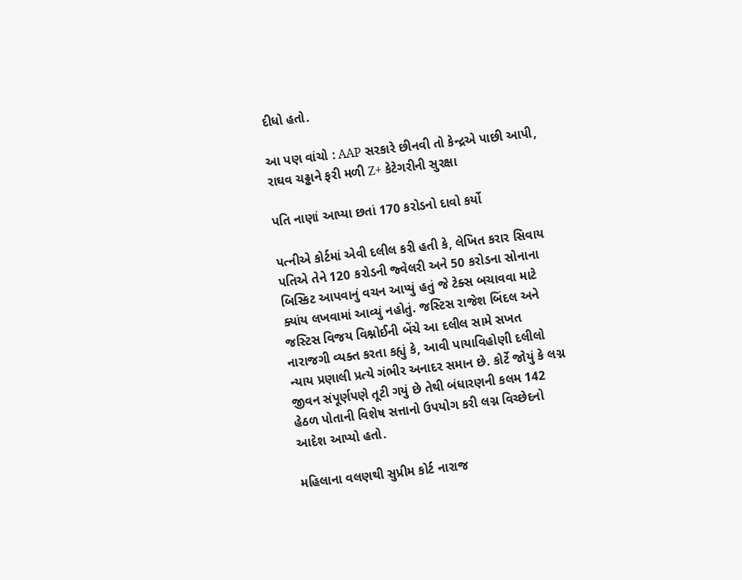દીધો હતો.

આ પણ વાંચો : AAP સરકારે છીનવી તો કેન્દ્રએ પાછી આપી, રાઘવ ચઢ્ઢાને ફરી મળી Z+ કેટેગરીની સુરક્ષા

પતિ નાણાં આપ્યા છતાં 170 કરોડનો દાવો કર્યો

પત્નીએ કોર્ટમાં એવી દલીલ કરી હતી કે, લેખિત કરાર સિવાય પતિએ તેને 120 કરોડની જ્વેલરી અને 50 કરોડના સોનાના બિસ્કિટ આપવાનું વચન આપ્યું હતું જે ટેક્સ બચાવવા માટે ક્યાંય લખવામાં આવ્યું નહોતું. જસ્ટિસ રાજેશ બિંદલ અને જસ્ટિસ વિજય વિશ્નોઈની બેંચે આ દલીલ સામે સખત નારાજગી વ્યક્ત કરતા કહ્યું કે, આવી પાયાવિહોણી દલીલો ન્યાય પ્રણાલી પ્રત્યે ગંભીર અનાદર સમાન છે. કોર્ટે જોયું કે લગ્ન જીવન સંપૂર્ણપણે તૂટી ગયું છે તેથી બંધારણની કલમ 142 હેઠળ પોતાની વિશેષ સત્તાનો ઉપયોગ કરી લગ્ન વિચ્છેદનો આદેશ આપ્યો હતો.

મહિલાના વલણથી સુપ્રીમ કોર્ટ નારાજ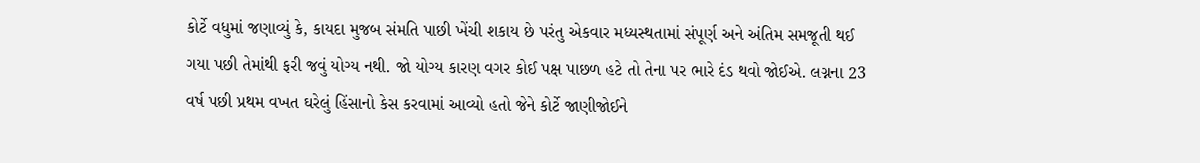કોર્ટે વધુમાં જણાવ્યું કે, કાયદા મુજબ સંમતિ પાછી ખેંચી શકાય છે પરંતુ એકવાર મધ્યસ્થતામાં સંપૂર્ણ અને અંતિમ સમજૂતી થઈ ગયા પછી તેમાંથી ફરી જવું યોગ્ય નથી. જો યોગ્ય કારણ વગર કોઈ પક્ષ પાછળ હટે તો તેના પર ભારે દંડ થવો જોઈએ. લગ્નના 23 વર્ષ પછી પ્રથમ વખત ઘરેલું હિંસાનો કેસ કરવામાં આવ્યો હતો જેને કોર્ટે જાણીજોઈને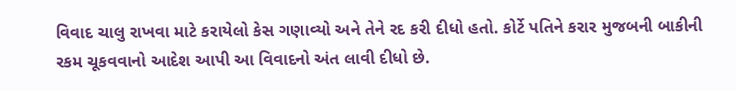વિવાદ ચાલુ રાખવા માટે કરાયેલો કેસ ગણાવ્યો અને તેને રદ કરી દીધો હતો. કોર્ટે પતિને કરાર મુજબની બાકીની રકમ ચૂકવવાનો આદેશ આપી આ વિવાદનો અંત લાવી દીધો છે.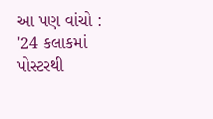આ પણ વાંચો : '24 કલાકમાં પોસ્ટરથી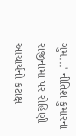ગુમ...' નીતિશ કુમારના રાજીનામા પર રોહિણી આચાર્યનો કટાક્ષ